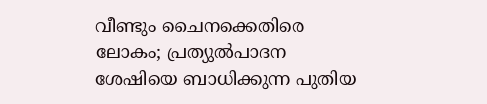വീണ്ടും ചൈനക്കെതിരെ ലോകം; പ്രത്യുല്‍പാദന ശേഷിയെ ബാധിക്കുന്ന പുതിയ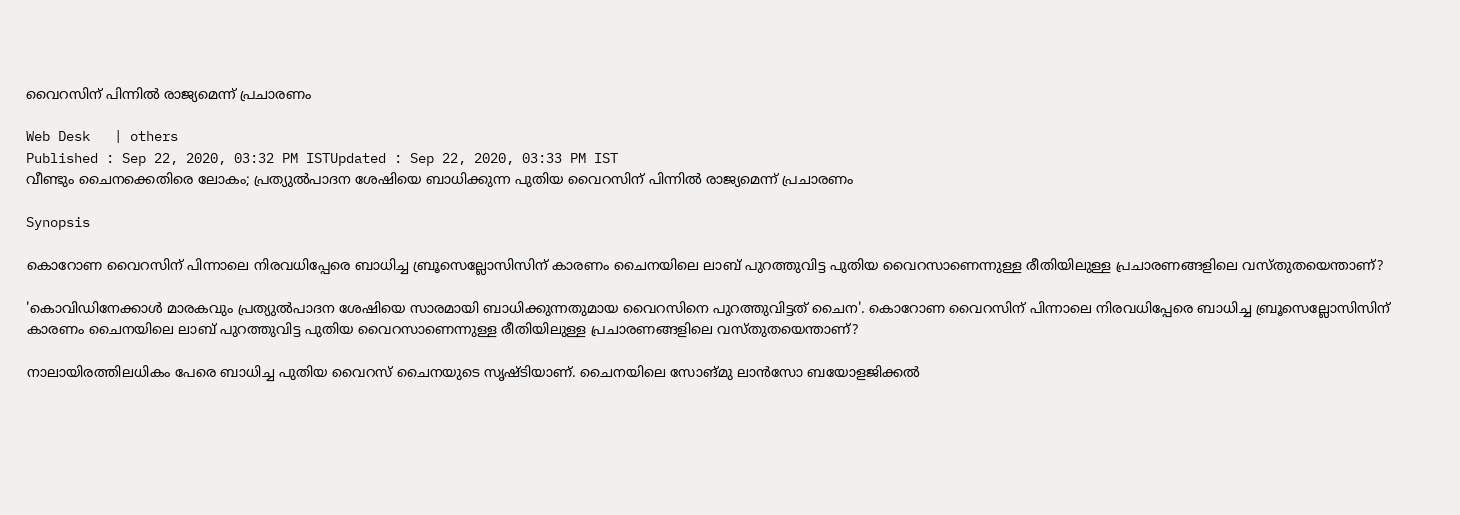വൈറസിന് പിന്നില്‍ രാജ്യമെന്ന് പ്രചാരണം

Web Desk   | others
Published : Sep 22, 2020, 03:32 PM ISTUpdated : Sep 22, 2020, 03:33 PM IST
വീണ്ടും ചൈനക്കെതിരെ ലോകം; പ്രത്യുല്‍പാദന ശേഷിയെ ബാധിക്കുന്ന പുതിയ വൈറസിന് പിന്നില്‍ രാജ്യമെന്ന് പ്രചാരണം

Synopsis

കൊറോണ വൈറസിന് പിന്നാലെ നിരവധിപ്പേരെ ബാധിച്ച ബ്രൂസെല്ലോസിസിന് കാരണം ചൈനയിലെ ലാബ് പുറത്തുവിട്ട പുതിയ വൈറസാണെന്നുള്ള രീതിയിലുള്ള പ്രചാരണങ്ങളിലെ വസ്തുതയെന്താണ്?

'കൊവിഡിനേക്കാള്‍ മാരകവും പ്രത്യുല്‍പാദന ശേഷിയെ സാരമായി ബാധിക്കുന്നതുമായ വൈറസിനെ പുറത്തുവിട്ടത് ചൈന'. കൊറോണ വൈറസിന് പിന്നാലെ നിരവധിപ്പേരെ ബാധിച്ച ബ്രൂസെല്ലോസിസിന് കാരണം ചൈനയിലെ ലാബ് പുറത്തുവിട്ട പുതിയ വൈറസാണെന്നുള്ള രീതിയിലുള്ള പ്രചാരണങ്ങളിലെ വസ്തുതയെന്താണ്?

നാലായിരത്തിലധികം പേരെ ബാധിച്ച പുതിയ വൈറസ് ചൈനയുടെ സൃഷ്ടിയാണ്. ചൈനയിലെ സോങ്മു ലാന്‍സോ ബയോളജിക്കല്‍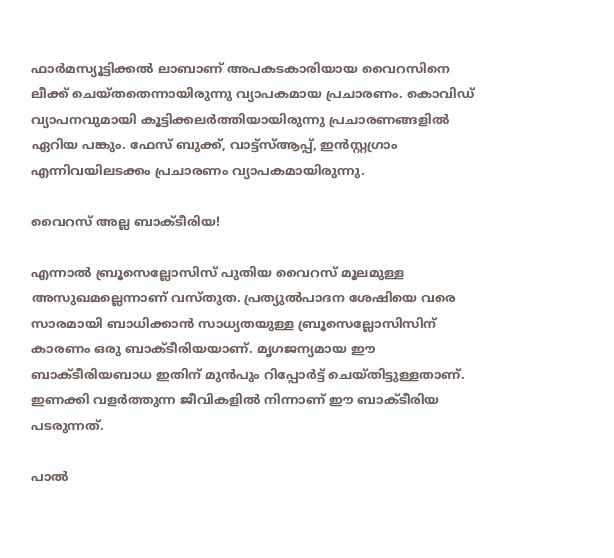ഫാര്‍മസ്യൂട്ടിക്കല്‍ ലാബാണ് അപകടകാരിയായ വൈറസിനെ ലീക്ക് ചെയ്തതെന്നായിരുന്നു വ്യാപകമായ പ്രചാരണം. കൊവിഡ് വ്യാപനവുമായി കൂട്ടിക്കലര്‍ത്തിയായിരുന്നു പ്രചാരണങ്ങളില്‍ ഏറിയ പങ്കും. ഫേസ് ബുക്ക്, വാട്ട്സ്ആപ്പ്, ഇന്‍സ്റ്റഗ്രാം എന്നിവയിലടക്കം പ്രചാരണം വ്യാപകമായിരുന്നു.

വൈറസ് അല്ല ബാക്‌ടീരിയ!

എന്നാല്‍ ബ്രൂസെല്ലോസിസ് പുതിയ വൈറസ് മൂലമുള്ള അസുഖമല്ലെന്നാണ് വസ്തുത. പ്രത്യുല്‍പാദന ശേഷിയെ വരെ സാരമായി ബാധിക്കാന്‍ സാധ്യതയുള്ള ബ്രൂസെല്ലോസിസിന് കാരണം ഒരു ബാക്ടീരിയയാണ്. മൃഗജന്യമായ ഈ ബാക്ടീരിയബാധ ഇതിന് മുന്‍പും റിപ്പോര്‍ട്ട് ചെയ്തിട്ടുള്ളതാണ്. ഇണക്കി വളര്‍ത്തുന്ന ജീവികളില്‍ നിന്നാണ് ഈ ബാക്ടീരിയ പടരുന്നത്.

പാല്‍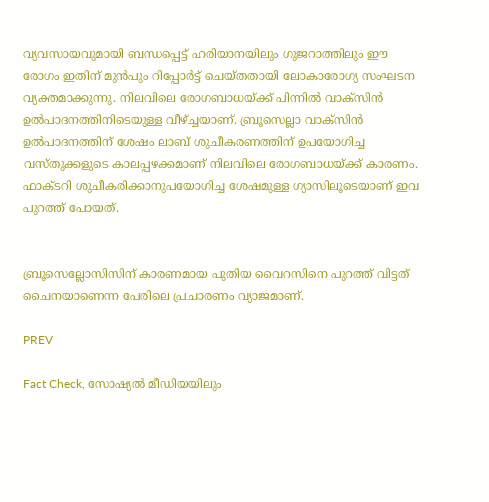വ്യവസായവുമായി ബന്ധപ്പെട്ട് ഹരിയാനയിലും ഗുജറാത്തിലും ഈ രോഗം ഇതിന് മുന്‍പും റിപ്പോര്‍ട്ട് ചെയ്തതായി ലോകാരോഗ്യ സംഘടന വ്യക്തമാക്കുന്നു. നിലവിലെ രോഗബാധയ്ക്ക് പിന്നില്‍ വാക്സിന്‍ ഉല്‍പാദനത്തിനിടെയുള്ള വീഴ്ച്ചയാണ്. ബ്രൂസെല്ലാ വാക്സിന്‍ ഉല്‍പാദനത്തിന് ശേഷം ലാബ് ശുചീകരണത്തിന് ഉപയോഗിച്ച വസ്തുക്കളുടെ കാലപ്പഴക്കമാണ് നിലവിലെ രോഗബാധയ്ക്ക് കാരണം. ഫാക്ടറി ശുചീകരിക്കാനുപയോഗിച്ച ശേഷമുള്ള ഗ്യാസിലൂടെയാണ് ഇവ പുറത്ത് പോയത്.


ബ്രൂസെല്ലോസിസിന് കാരണമായ പുതിയ വൈറസിനെ പുറത്ത് വിട്ടത് ചൈനയാണെന്ന പേരിലെ പ്രചാരണം വ്യാജമാണ്.

PREV

Fact Check, സോഷ്യൽ മീഡിയയിലും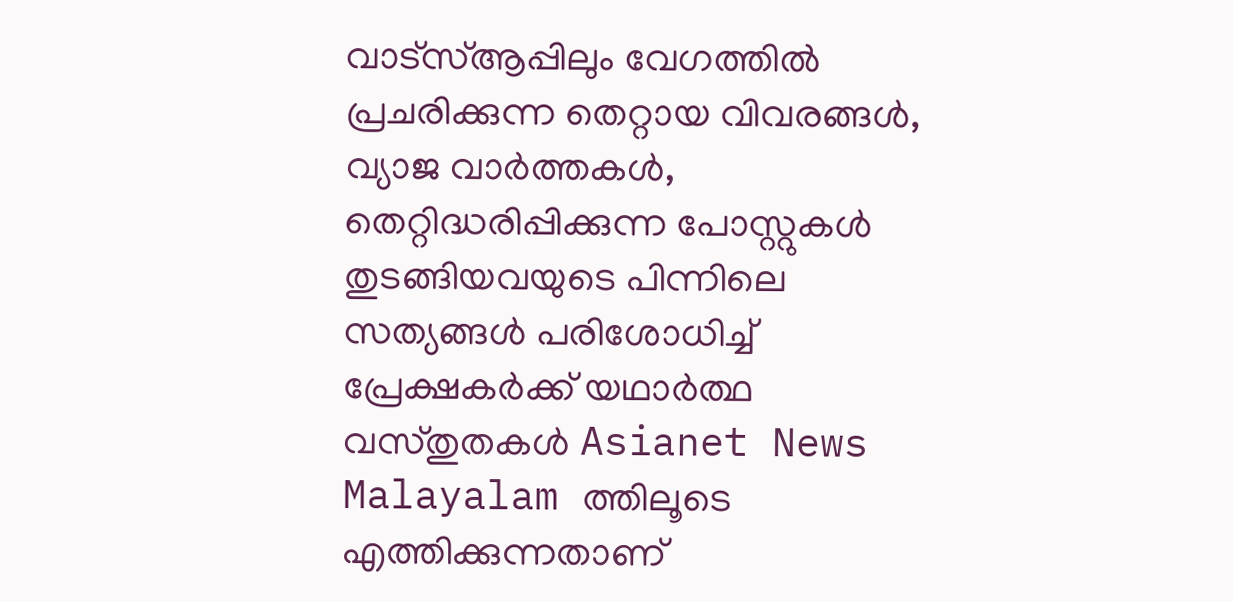വാട്സ്ആപ്പിലും വേഗത്തിൽ പ്രചരിക്കുന്ന തെറ്റായ വിവരങ്ങൾ, വ്യാജ വാർത്തകൾ, തെറ്റിദ്ധരിപ്പിക്കുന്ന പോസ്റ്റുകൾ തുടങ്ങിയവയുടെ പിന്നിലെ സത്യങ്ങൾ പരിശോധിച്ച് പ്രേക്ഷകർക്ക് യഥാർത്ഥ വസ്തുതകൾ Asianet News Malayalam ത്തിലൂടെ എത്തിക്കുന്നതാണ്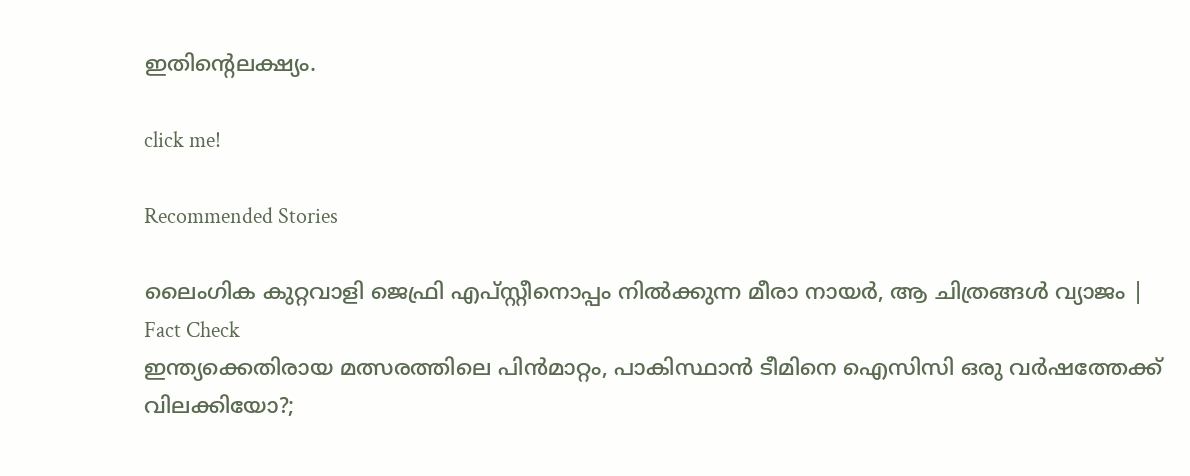ഇതിന്‍റെലക്ഷ്യം.

click me!

Recommended Stories

ലൈംഗിക കുറ്റവാളി ജെഫ്രി എപ്‌സ്റ്റീനൊപ്പം നില്‍ക്കുന്ന മീരാ നായർ, ആ ചിത്രങ്ങള്‍ വ്യാജം | Fact Check
ഇന്ത്യക്കെതിരായ മത്സരത്തിലെ പിന്‍മാറ്റം, പാകിസ്ഥാൻ ടീമിനെ ഐസിസി ഒരു വര്‍ഷത്തേക്ക് വിലക്കിയോ?;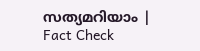സത്യമറിയാം ‌‌| Fact Check